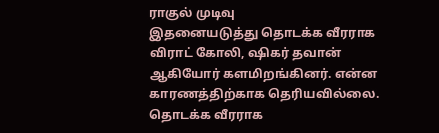ராகுல் முடிவு
இதனையடுத்து தொடக்க வீரராக விராட் கோலி, ஷிகர் தவான் ஆகியோர் களமிறங்கினர். என்ன காரணத்திற்காக தெரியவில்லை. தொடக்க வீரராக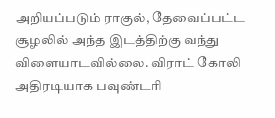அறியப்படும் ராகுல், தேவைப்பட்ட சூழலில் அந்த இடத்திற்கு வந்து விளையாடவில்லை. விராட் கோலி அதிரடியாக பவுண்டரி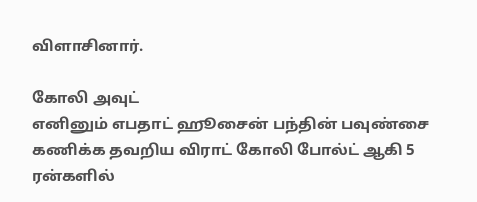விளாசினார்.

கோலி அவுட்
எனினும் எபதாட் ஹூசைன் பந்தின் பவுண்சை கணிக்க தவறிய விராட் கோலி போல்ட் ஆகி 5 ரன்களில்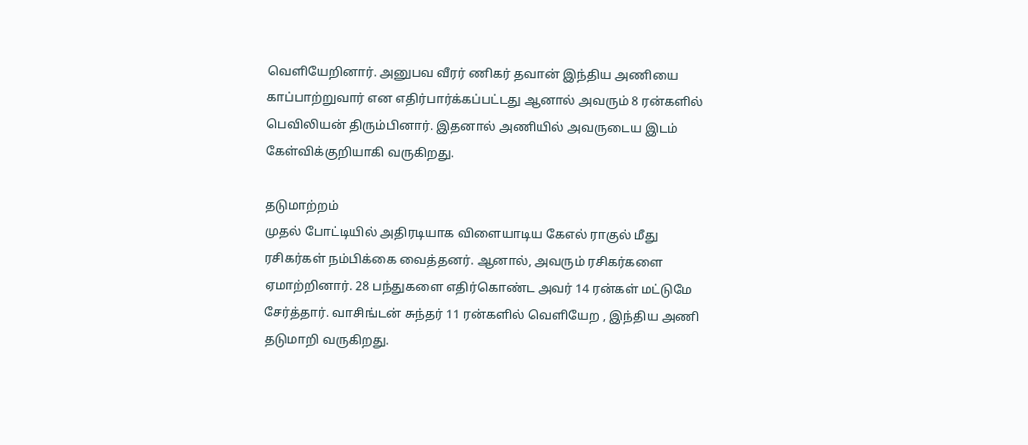வெளியேறினார். அனுபவ வீரர் ணிகர் தவான் இந்திய அணியை காப்பாற்றுவார் என எதிர்பார்க்கப்பட்டது ஆனால் அவரும் 8 ரன்களில் பெவிலியன் திரும்பினார். இதனால் அணியில் அவருடைய இடம் கேள்விக்குறியாகி வருகிறது.

தடுமாற்றம்
முதல் போட்டியில் அதிரடியாக விளையாடிய கேஎல் ராகுல் மீது ரசிகர்கள் நம்பிக்கை வைத்தனர். ஆனால், அவரும் ரசிகர்களை ஏமாற்றினார். 28 பந்துகளை எதிர்கொண்ட அவர் 14 ரன்கள் மட்டுமே சேர்த்தார். வாசிங்டன் சுந்தர் 11 ரன்களில் வெளியேற , இந்திய அணி தடுமாறி வருகிறது.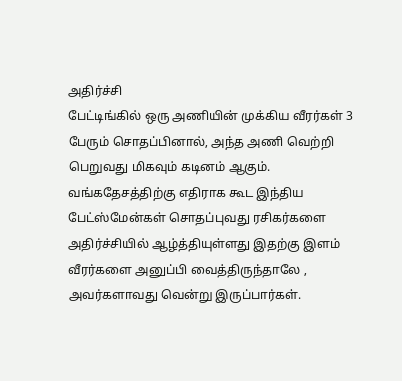அதிர்ச்சி
பேட்டிங்கில் ஒரு அணியின் முக்கிய வீரர்கள் 3 பேரும் சொதப்பினால், அந்த அணி வெற்றி பெறுவது மிகவும் கடினம் ஆகும். வங்கதேசத்திற்கு எதிராக கூட இந்திய பேட்ஸ்மேன்கள் சொதப்புவது ரசிகர்களை அதிர்ச்சியில் ஆழ்த்தியுள்ளது இதற்கு இளம் வீரர்களை அனுப்பி வைத்திருந்தாலே , அவர்களாவது வென்று இருப்பார்கள்.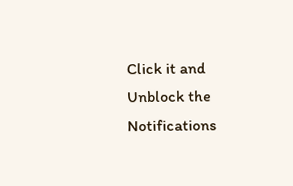Click it and Unblock the Notifications